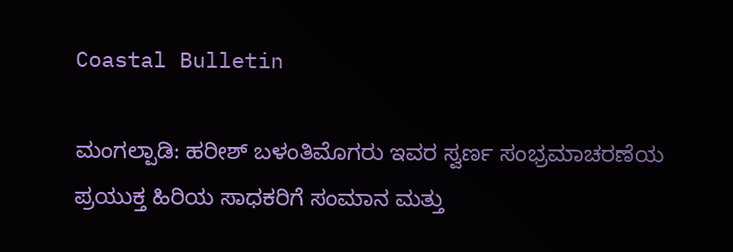Coastal Bulletin

ಮಂಗಲ್ಪಾಡಿ: ಹರೀಶ್ ಬಳಂತಿಮೊಗರು ಇವರ ಸ್ವರ್ಣ ಸಂಭ್ರಮಾಚರಣೆಯ ಪ್ರಯುಕ್ತ ಹಿರಿಯ ಸಾಧಕರಿಗೆ ಸಂಮಾನ ಮತ್ತು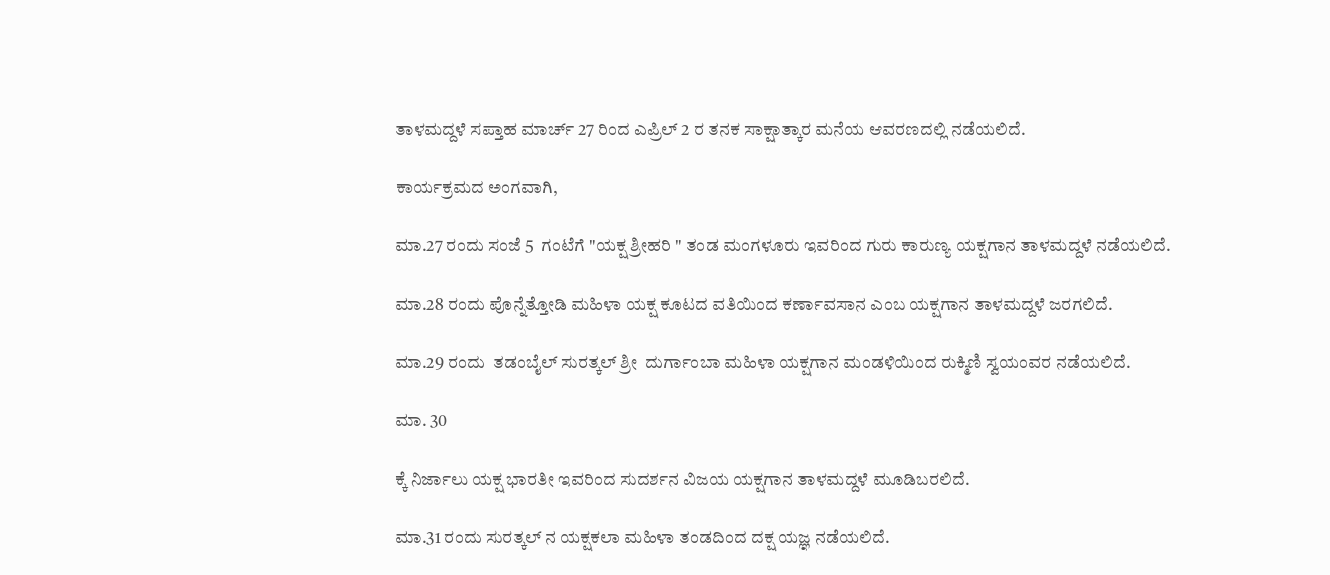ತಾಳಮದ್ದಳೆ ಸಪ್ತಾಹ ಮಾರ್ಚ್ 27 ರಿಂದ ಎಪ್ರಿಲ್ 2 ರ ತನಕ ಸಾಕ್ಷಾತ್ಕಾರ ಮನೆಯ ಆವರಣದಲ್ಲಿ ನಡೆಯಲಿದೆ.

ಕಾರ್ಯಕ್ರಮದ ಅಂಗವಾಗಿ,

ಮಾ.27 ರಂದು ಸಂಜೆ 5  ಗಂಟೆಗೆ "ಯಕ್ಷ ಶ್ರೀಹರಿ " ತಂಡ ಮಂಗಳೂರು ಇವರಿಂದ ಗುರು ಕಾರುಣ್ಯ ಯಕ್ಷಗಾನ ತಾಳಮದ್ದಳೆ ನಡೆಯಲಿದೆ.

ಮಾ.28 ರಂದು ಪೊನ್ನೆತ್ತೋಡಿ ಮಹಿಳಾ ಯಕ್ಷ ಕೂಟದ ವತಿಯಿಂದ ಕರ್ಣಾವಸಾನ ಎಂಬ ಯಕ್ಷಗಾನ ತಾಳಮದ್ದಳೆ ಜರಗಲಿದೆ.

ಮಾ.29 ರಂದು  ತಡಂಬೈಲ್ ಸುರತ್ಕಲ್ ಶ್ರೀ  ದುರ್ಗಾಂಬಾ ಮಹಿಳಾ ಯಕ್ಷಗಾನ ಮಂಡಳಿಯಿಂದ ರುಕ್ಮಿಣಿ ಸ್ವಯಂವರ ನಡೆಯಲಿದೆ.

ಮಾ. 30

ಕ್ಕೆ ನಿರ್ಜಾಲು ಯಕ್ಷ ಭಾರತೀ ಇವರಿಂದ ಸುದರ್ಶನ ವಿಜಯ ಯಕ್ಷಗಾನ ತಾಳಮದ್ದಳೆ ಮೂಡಿಬರಲಿದೆ.

ಮಾ.31 ರಂದು ಸುರತ್ಕಲ್ ನ ಯಕ್ಷಕಲಾ ಮಹಿಳಾ ತಂಡದಿಂದ ದಕ್ಷ ಯಜ್ಞ ನಡೆಯಲಿದೆ.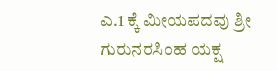ಎ.1 ಕ್ಕೆ ಮೀಯಪದವು ಶ್ರೀ ಗುರುನರಸಿಂಹ ಯಕ್ಷ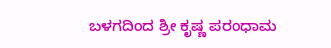ಬಳಗದಿಂದ ಶ್ರೀ ಕೃಷ್ಣ ಪರಂಧಾಮ‌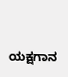ಯಕ್ಷಗಾನ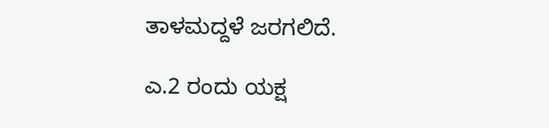ತಾಳಮದ್ದಳೆ ಜರಗಲಿದೆ.

ಎ.2 ರಂದು ಯಕ್ಷ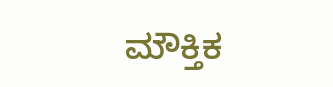ಮೌಕ್ತಿಕ‌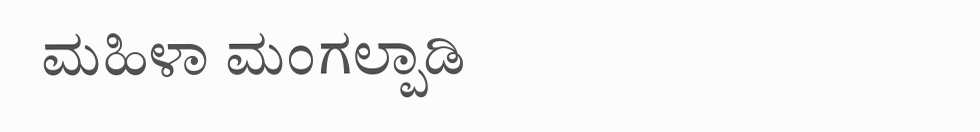ಮಹಿಳಾ ಮಂಗಲ್ಪಾಡಿ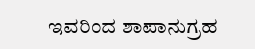ಇವರಿಂದ ಶಾಪಾನುಗ್ರಹ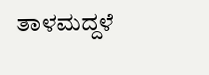ತಾಳಮದ್ದಳೆ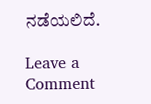ನಡೆಯಲಿದೆ.

Leave a Comment